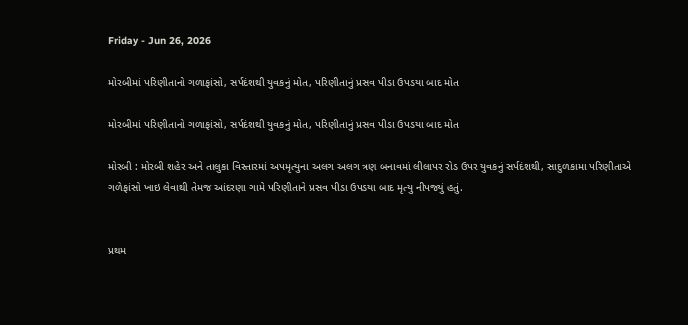Friday - Jun 26, 2026

મોરબીમાં પરિણીતાનો ગળાફાંસો, સર્પદંશથી યુવકનું મોત, પરિણીતાનું પ્રસવ પીડા ઉપડયા બાદ મોત

મોરબીમાં પરિણીતાનો ગળાફાંસો, સર્પદંશથી યુવકનું મોત, પરિણીતાનું પ્રસવ પીડા ઉપડયા બાદ મોત

મોરબી : મોરબી શહેર અને તાલુકા વિસ્તારમાં અપમૃત્યુના અલગ અલગ ત્રણ બનાવમાં લીલાપર રોડ ઉપર યુવકનું સર્પદંશથી, સાદુળકામા પરિણીતાએ ગળેફાંસો ખાઇ લેવાથી તેમજ આંદરણા ગામે પરિણીતાને પ્રસવ પીડા ઉપડયા બાદ મૃત્યુ નીપજ્યું હતું.


પ્રથમ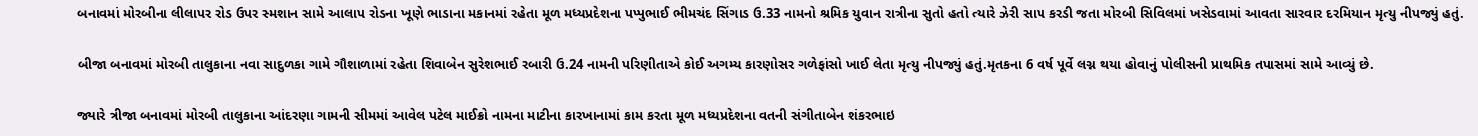બનાવમાં મોરબીના લીલાપર રોડ ઉપર સ્મશાન સામે આલાપ રોડના ખૂણે ભાડાના મકાનમાં રહેતા મૂળ મધ્યપ્રદેશના પપ્પુભાઈ ભીમચંદ સિંગાડ ઉ.33 નામનો શ્રમિક યુવાન રાત્રીના સુતો હતો ત્યારે ઝેરી સાપ કરડી જતા મોરબી સિવિલમાં ખસેડવામાં આવતા સારવાર દરમિયાન મૃત્યુ નીપજ્યું હતું.

બીજા બનાવમાં મોરબી તાલુકાના નવા સાદુળકા ગામે ગૌશાળામાં રહેતા શિવાબેન સુરેશભાઈ રબારી ઉ.24 નામની પરિણીતાએ કોઈ અગમ્ય કારણોસર ગળેફાંસો ખાઈ લેતા મૃત્યુ નીપજ્યું હતું.મૃતકના 6 વર્ષ પૂર્વે લગ્ન થયા હોવાનું પોલીસની પ્રાથમિક તપાસમાં સામે આવ્યું છે.

જ્યારે ત્રીજા બનાવમાં મોરબી તાલુકાના આંદરણા ગામની સીમમાં આવેલ પટેલ માઈક્રો નામના માટીના કારખાનામાં કામ કરતા મૂળ મધ્યપ્રદેશના વતની સંગીતાબેન શંકરભાઇ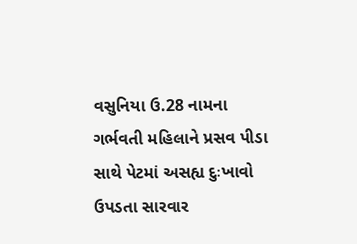વસુનિયા ઉ.28 નામના ગર્ભવતી મહિલાને પ્રસવ પીડા સાથે પેટમાં અસહ્ય દુઃખાવો ઉપડતા સારવાર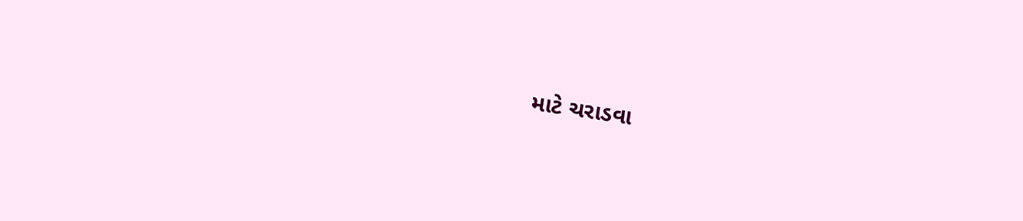માટે ચરાડવા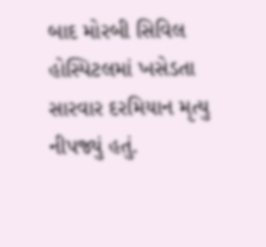બાદ મોરબી સિવિલ હોસ્પિટલમાં ખસેડતા સારવાર દરમિયાન મૃત્યુ નીપજ્યું હતું.